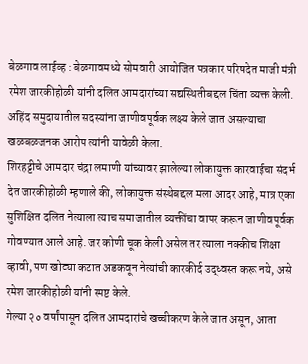बेळगाव लाईव्ह : बेळगावमध्ये सोमवारी आयोजित पत्रकार परिषदेत माजी मंत्री रमेश जारकीहोळी यांनी दलित आमदारांच्या सद्यस्थितीबद्दल चिंता व्यक्त केली. अहिंद समुदायातील सदस्यांना जाणीवपूर्वक लक्ष्य केले जात असल्याचा खळबळजनक आरोप त्यांनी यावेळी केला.
शिरहट्टीचे आमदार चंद्रा लमाणी यांच्यावर झालेल्या लोकायुक्त कारवाईचा संदर्भ देत जारकीहोळी म्हणाले की, लोकायुक्त संस्थेबद्दल मला आदर आहे, मात्र एका सुशिक्षित दलित नेत्याला त्याच समाजातील व्यक्तींचा वापर करून जाणीवपूर्वक गोवण्यात आले आहे. जर कोणी चूक केली असेल तर त्याला नक्कीच शिक्षा व्हावी, पण खोट्या कटात अडकवून नेत्यांची कारकीर्द उद्ध्वस्त करू नये, असे रमेश जारकीहोळी यांनी स्पष्ट केले.
गेल्या २० वर्षांपासून दलित आमदारांचे खच्चीकरण केले जात असून, आता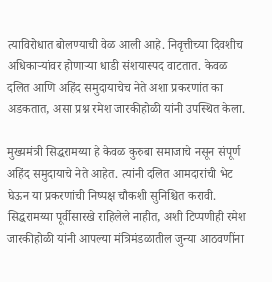त्याविरोधात बोलण्याची वेळ आली आहे. निवृत्तीच्या दिवशीच अधिकाऱ्यांवर होणाऱ्या धाडी संशयास्पद वाटतात. केवळ दलित आणि अहिंद समुदायाचेच नेते अशा प्रकरणांत का अडकतात, असा प्रश्न रमेश जारकीहोळी यांनी उपस्थित केला.

मुख्यमंत्री सिद्धरामय्या हे केवळ कुरुबा समाजाचे नसून संपूर्ण अहिंद समुदायाचे नेते आहेत. त्यांनी दलित आमदारांची भेट घेऊन या प्रकरणांची निष्पक्ष चौकशी सुनिश्चित करावी. सिद्धरामय्या पूर्वीसारखे राहिलेले नाहीत, अशी टिप्पणीही रमेश जारकीहोळी यांनी आपल्या मंत्रिमंडळातील जुन्या आठवणींना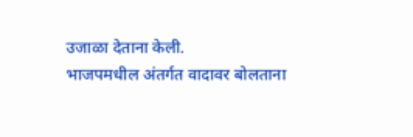उजाळा देताना केली.
भाजपमधील अंतर्गत वादावर बोलताना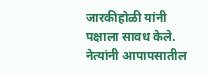जारकीहोळी यांनी पक्षाला सावध केले. नेत्यांनी आपापसातील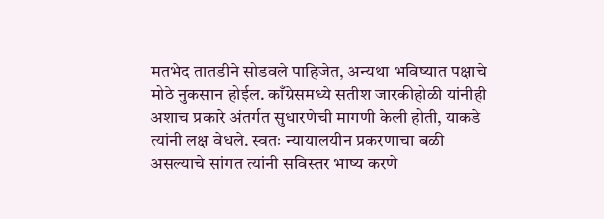मतभेद तातडीने सोडवले पाहिजेत, अन्यथा भविष्यात पक्षाचे मोठे नुकसान होईल. काँग्रेसमध्ये सतीश जारकीहोळी यांनीही अशाच प्रकारे अंतर्गत सुधारणेची मागणी केली होती, याकडे त्यांनी लक्ष वेधले. स्वतः न्यायालयीन प्रकरणाचा बळी असल्याचे सांगत त्यांनी सविस्तर भाष्य करणे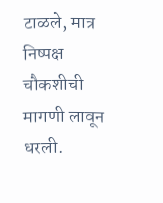टाळले, मात्र निष्पक्ष चौकशीची मागणी लावून धरली.